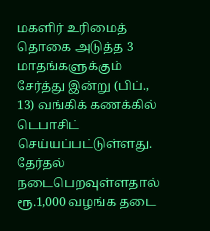மகளிர் உரிமைத் தொகை அடுத்த 3 மாதங்களுக்கும் சேர்த்து இன்று (பிப்., 13) வங்கிக் கணக்கில் டெபாசிட் செய்யப்பட்டுள்ளது. தேர்தல் நடைபெறவுள்ளதால் ரூ.1,000 வழங்க தடை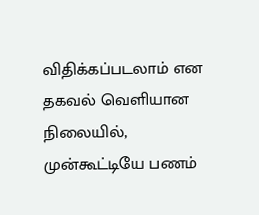விதிக்கப்படலாம் என தகவல் வெளியான நிலையில், முன்கூட்டியே பணம்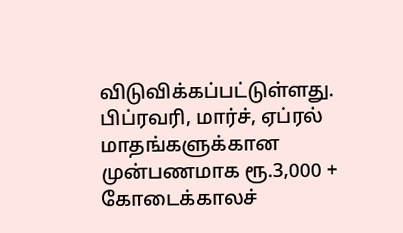விடுவிக்கப்பட்டுள்ளது. பிப்ரவரி, மார்ச், ஏப்ரல் மாதங்களுக்கான முன்பணமாக ரூ.3,000 + கோடைக்காலச்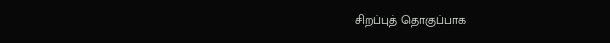சிறப்புத் தொகுப்பாக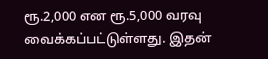ரூ.2,000 என ரூ.5,000 வரவு வைக்கப்பட்டுள்ளது. இதன்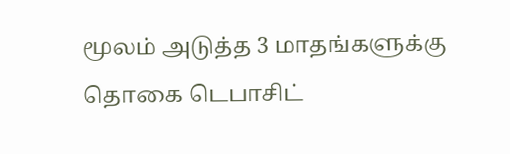மூலம் அடுத்த 3 மாதங்களுக்கு தொகை டெபாசிட்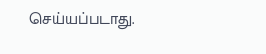செய்யப்படாது.